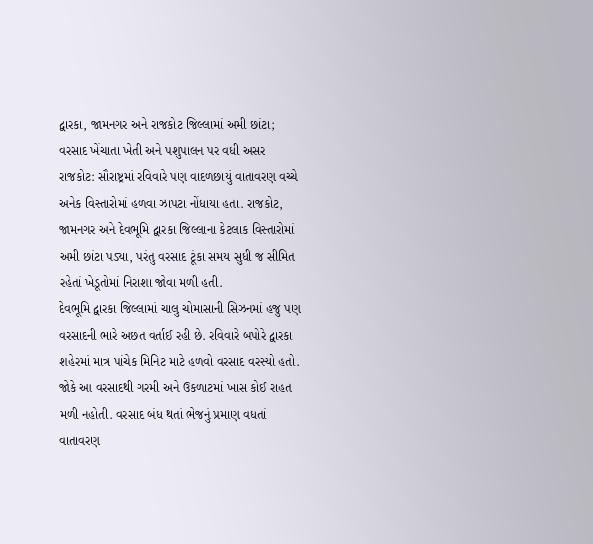દ્વારકા, જામનગર અને રાજકોટ જિલ્લામાં અમી છાંટા; વરસાદ ખેંચાતા ખેતી અને પશુપાલન પર વધી અસર
રાજકોટ: સૌરાષ્ટ્રમાં રવિવારે પણ વાદળછાયું વાતાવરણ વચ્ચે અનેક વિસ્તારોમાં હળવા ઝાપટા નોંધાયા હતા. રાજકોટ, જામનગર અને દેવભૂમિ દ્વારકા જિલ્લાના કેટલાક વિસ્તારોમાં અમી છાંટા પડ્યા, પરંતુ વરસાદ ટૂંકા સમય સુધી જ સીમિત રહેતાં ખેડૂતોમાં નિરાશા જોવા મળી હતી.
દેવભૂમિ દ્વારકા જિલ્લામાં ચાલુ ચોમાસાની સિઝનમાં હજુ પણ વરસાદની ભારે અછત વર્તાઈ રહી છે. રવિવારે બપોરે દ્વારકા શહેરમાં માત્ર પાંચેક મિનિટ માટે હળવો વરસાદ વરસ્યો હતો. જોકે આ વરસાદથી ગરમી અને ઉકળાટમાં ખાસ કોઈ રાહત મળી નહોતી. વરસાદ બંધ થતાં ભેજનું પ્રમાણ વધતાં વાતાવરણ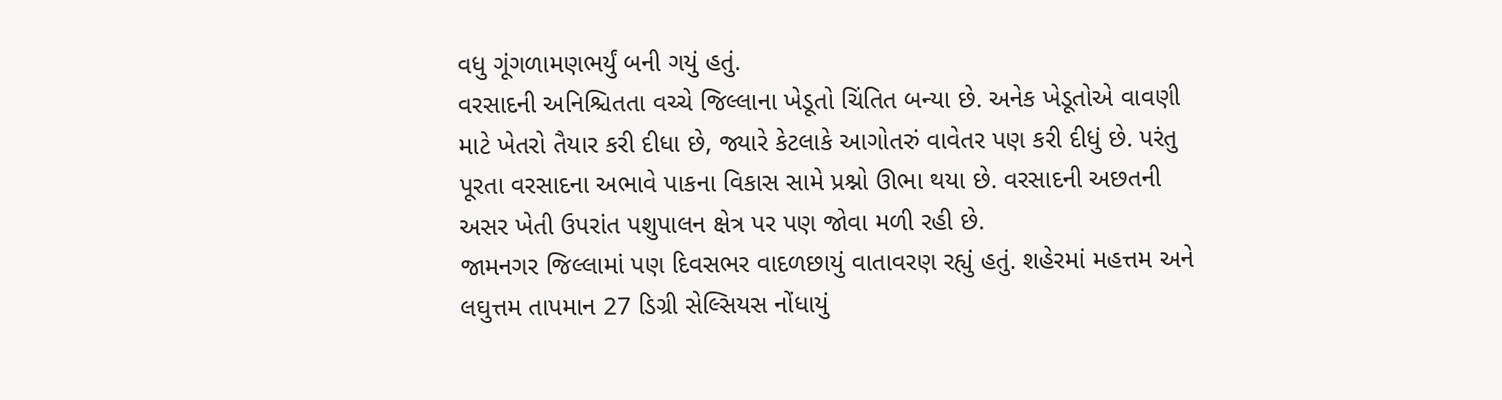વધુ ગૂંગળામણભર્યું બની ગયું હતું.
વરસાદની અનિશ્ચિતતા વચ્ચે જિલ્લાના ખેડૂતો ચિંતિત બન્યા છે. અનેક ખેડૂતોએ વાવણી માટે ખેતરો તૈયાર કરી દીધા છે, જ્યારે કેટલાકે આગોતરું વાવેતર પણ કરી દીધું છે. પરંતુ પૂરતા વરસાદના અભાવે પાકના વિકાસ સામે પ્રશ્નો ઊભા થયા છે. વરસાદની અછતની અસર ખેતી ઉપરાંત પશુપાલન ક્ષેત્ર પર પણ જોવા મળી રહી છે.
જામનગર જિલ્લામાં પણ દિવસભર વાદળછાયું વાતાવરણ રહ્યું હતું. શહેરમાં મહત્તમ અને લઘુત્તમ તાપમાન 27 ડિગ્રી સેલ્સિયસ નોંધાયું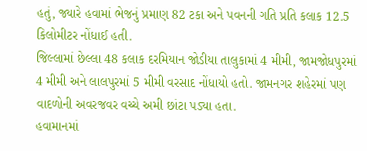હતું, જ્યારે હવામાં ભેજનું પ્રમાણ 82 ટકા અને પવનની ગતિ પ્રતિ કલાક 12.5 કિલોમીટર નોંધાઈ હતી.
જિલ્લામાં છેલ્લા 48 કલાક દરમિયાન જોડીયા તાલુકામાં 4 મીમી, જામજોધપુરમાં 4 મીમી અને લાલપુરમાં 5 મીમી વરસાદ નોંધાયો હતો. જામનગર શહેરમાં પણ વાદળોની અવરજવર વચ્ચે અમી છાંટા પડ્યા હતા.
હવામાનમાં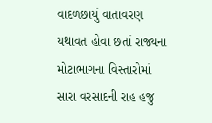વાદળછાયું વાતાવરણ યથાવત હોવા છતાં રાજ્યના મોટાભાગના વિસ્તારોમાં સારા વરસાદની રાહ હજુ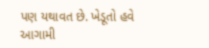પણ યથાવત છે. ખેડૂતો હવે આગામી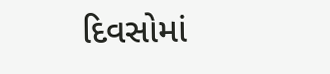દિવસોમાં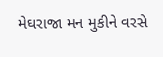મેઘરાજા મન મુકીને વરસે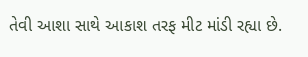તેવી આશા સાથે આકાશ તરફ મીટ માંડી રહ્યા છે.